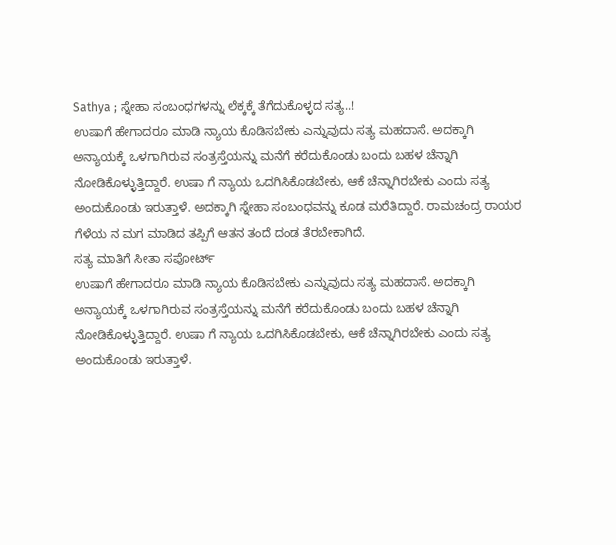Sathya ; ಸ್ನೇಹಾ ಸಂಬಂಧಗಳನ್ನು ಲೆಕ್ಕಕ್ಕೆ ತೆಗೆದುಕೊಳ್ಳದ ಸತ್ಯ..!
ಉಷಾಗೆ ಹೇಗಾದರೂ ಮಾಡಿ ನ್ಯಾಯ ಕೊಡಿಸಬೇಕು ಎನ್ನುವುದು ಸತ್ಯ ಮಹದಾಸೆ. ಅದಕ್ಕಾಗಿ ಅನ್ಯಾಯಕ್ಕೆ ಒಳಗಾಗಿರುವ ಸಂತ್ರಸ್ತೆಯನ್ನು ಮನೆಗೆ ಕರೆದುಕೊಂಡು ಬಂದು ಬಹಳ ಚೆನ್ನಾಗಿ ನೋಡಿಕೊಳ್ಳುತ್ತಿದ್ದಾರೆ. ಉಷಾ ಗೆ ನ್ಯಾಯ ಒದಗಿಸಿಕೊಡಬೇಕು, ಆಕೆ ಚೆನ್ನಾಗಿರಬೇಕು ಎಂದು ಸತ್ಯ ಅಂದುಕೊಂಡು ಇರುತ್ತಾಳೆ. ಅದಕ್ಕಾಗಿ ಸ್ನೇಹಾ ಸಂಬಂಧವನ್ನು ಕೂಡ ಮರೆತಿದ್ದಾರೆ. ರಾಮಚಂದ್ರ ರಾಯರ ಗೆಳೆಯ ನ ಮಗ ಮಾಡಿದ ತಪ್ಪಿಗೆ ಆತನ ತಂದೆ ದಂಡ ತೆರಬೇಕಾಗಿದೆ.
ಸತ್ಯ ಮಾತಿಗೆ ಸೀತಾ ಸಪೋರ್ಟ್
ಉಷಾಗೆ ಹೇಗಾದರೂ ಮಾಡಿ ನ್ಯಾಯ ಕೊಡಿಸಬೇಕು ಎನ್ನುವುದು ಸತ್ಯ ಮಹದಾಸೆ. ಅದಕ್ಕಾಗಿ ಅನ್ಯಾಯಕ್ಕೆ ಒಳಗಾಗಿರುವ ಸಂತ್ರಸ್ತೆಯನ್ನು ಮನೆಗೆ ಕರೆದುಕೊಂಡು ಬಂದು ಬಹಳ ಚೆನ್ನಾಗಿ ನೋಡಿಕೊಳ್ಳುತ್ತಿದ್ದಾರೆ. ಉಷಾ ಗೆ ನ್ಯಾಯ ಒದಗಿಸಿಕೊಡಬೇಕು, ಆಕೆ ಚೆನ್ನಾಗಿರಬೇಕು ಎಂದು ಸತ್ಯ ಅಂದುಕೊಂಡು ಇರುತ್ತಾಳೆ.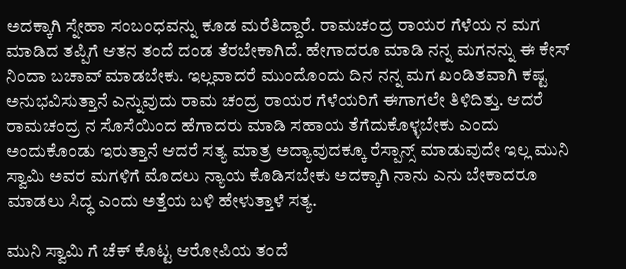ಅದಕ್ಕಾಗಿ ಸ್ನೇಹಾ ಸಂಬಂಧವನ್ನು ಕೂಡ ಮರೆತಿದ್ದಾರೆ. ರಾಮಚಂದ್ರ ರಾಯರ ಗೆಳೆಯ ನ ಮಗ ಮಾಡಿದ ತಪ್ಪಿಗೆ ಆತನ ತಂದೆ ದಂಡ ತೆರಬೇಕಾಗಿದೆ. ಹೇಗಾದರೂ ಮಾಡಿ ನನ್ನ ಮಗನನ್ನು ಈ ಕೇಸ್ ನಿಂದಾ ಬಚಾವ್ ಮಾಡಬೇಕು. ಇಲ್ಲವಾದರೆ ಮುಂದೊಂದು ದಿನ ನನ್ನ ಮಗ ಖಂಡಿತವಾಗಿ ಕಷ್ಟ ಅನುಭವಿಸುತ್ತಾನೆ ಎನ್ನುವುದು ರಾಮ ಚಂದ್ರ ರಾಯರ ಗೆಳೆಯರಿಗೆ ಈಗಾಗಲೇ ತಿಳಿದಿತ್ತು. ಆದರೆ ರಾಮಚಂದ್ರ ನ ಸೊಸೆಯಿಂದ ಹೆಗಾದರು ಮಾಡಿ ಸಹಾಯ ತೆಗೆದುಕೊಳ್ಳಬೇಕು ಎಂದು ಅಂದುಕೊಂಡು ಇರುತ್ತಾನೆ ಆದರೆ ಸತ್ಯ ಮಾತ್ರ ಅದ್ಯಾವುದಕ್ಕೂ ರೆಸ್ಪಾನ್ಸ್ ಮಾಡುವುದೇ ಇಲ್ಲ ಮುನಿ ಸ್ವಾಮಿ ಅವರ ಮಗಳಿಗೆ ಮೊದಲು ನ್ಯಾಯ ಕೊಡಿಸಬೇಕು ಅದಕ್ಕಾಗಿ ನಾನು ಎನು ಬೇಕಾದರೂ ಮಾಡಲು ಸಿದ್ಧ ಎಂದು ಅತ್ತೆಯ ಬಳಿ ಹೇಳುತ್ತಾಳೆ ಸತ್ಯ.

ಮುನಿ ಸ್ವಾಮಿ ಗೆ ಚೆಕ್ ಕೊಟ್ಟ ಆರೋಪಿಯ ತಂದೆ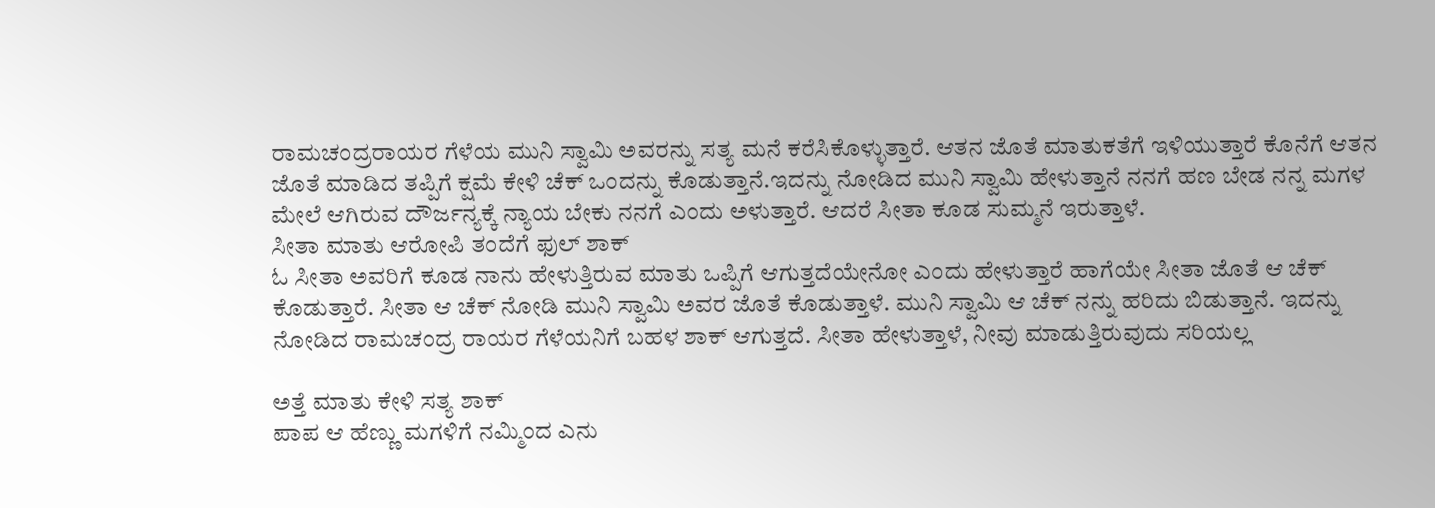ರಾಮಚಂದ್ರರಾಯರ ಗೆಳೆಯ ಮುನಿ ಸ್ವಾಮಿ ಅವರನ್ನು ಸತ್ಯ ಮನೆ ಕರೆಸಿಕೊಳ್ಳುತ್ತಾರೆ. ಆತನ ಜೊತೆ ಮಾತುಕತೆಗೆ ಇಳಿಯುತ್ತಾರೆ ಕೊನೆಗೆ ಆತನ ಜೊತೆ ಮಾಡಿದ ತಪ್ಪಿಗೆ ಕ್ಷಮೆ ಕೇಳಿ ಚೆಕ್ ಒಂದನ್ನು ಕೊಡುತ್ತಾನೆ.ಇದನ್ನು ನೋಡಿದ ಮುನಿ ಸ್ವಾಮಿ ಹೇಳುತ್ತಾನೆ ನನಗೆ ಹಣ ಬೇಡ ನನ್ನ ಮಗಳ ಮೇಲೆ ಆಗಿರುವ ದೌರ್ಜನ್ಯಕ್ಕೆ ನ್ಯಾಯ ಬೇಕು ನನಗೆ ಎಂದು ಅಳುತ್ತಾರೆ. ಆದರೆ ಸೀತಾ ಕೂಡ ಸುಮ್ಮನೆ ಇರುತ್ತಾಳೆ.
ಸೀತಾ ಮಾತು ಆರೋಪಿ ತಂದೆಗೆ ಫುಲ್ ಶಾಕ್
ಓ ಸೀತಾ ಅವರಿಗೆ ಕೂಡ ನಾನು ಹೇಳುತ್ತಿರುವ ಮಾತು ಒಪ್ಪಿಗೆ ಆಗುತ್ತದೆಯೇನೋ ಎಂದು ಹೇಳುತ್ತಾರೆ ಹಾಗೆಯೇ ಸೀತಾ ಜೊತೆ ಆ ಚೆಕ್ ಕೊಡುತ್ತಾರೆ. ಸೀತಾ ಆ ಚೆಕ್ ನೋಡಿ ಮುನಿ ಸ್ವಾಮಿ ಅವರ ಜೊತೆ ಕೊಡುತ್ತಾಳೆ. ಮುನಿ ಸ್ವಾಮಿ ಆ ಚೆಕ್ ನನ್ನು ಹರಿದು ಬಿಡುತ್ತಾನೆ. ಇದನ್ನು ನೋಡಿದ ರಾಮಚಂದ್ರ ರಾಯರ ಗೆಳೆಯನಿಗೆ ಬಹಳ ಶಾಕ್ ಆಗುತ್ತದೆ. ಸೀತಾ ಹೇಳುತ್ತಾಳೆ, ನೀವು ಮಾಡುತ್ತಿರುವುದು ಸರಿಯಲ್ಲ

ಅತ್ತೆ ಮಾತು ಕೇಳಿ ಸತ್ಯ ಶಾಕ್
ಪಾಪ ಆ ಹೆಣ್ಣು ಮಗಳಿಗೆ ನಮ್ಮಿಂದ ಎನು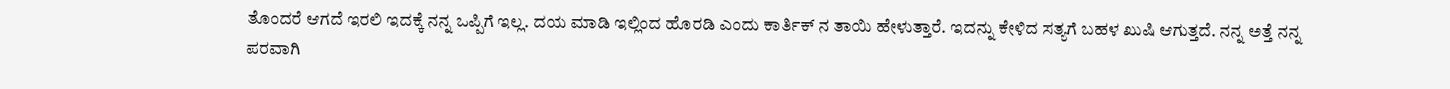ತೊಂದರೆ ಆಗದೆ ಇರಲಿ ಇದಕ್ಕೆ ನನ್ನ ಒಪ್ಪಿಗೆ ಇಲ್ಲ. ದಯ ಮಾಡಿ ಇಲ್ಲಿಂದ ಹೊರಡಿ ಎಂದು ಕಾರ್ತಿಕ್ ನ ತಾಯಿ ಹೇಳುತ್ತಾರೆ. ಇದನ್ನು ಕೇಳಿದ ಸತ್ಯಗೆ ಬಹಳ ಖುಷಿ ಆಗುತ್ತದೆ. ನನ್ನ ಅತ್ತೆ ನನ್ನ ಪರವಾಗಿ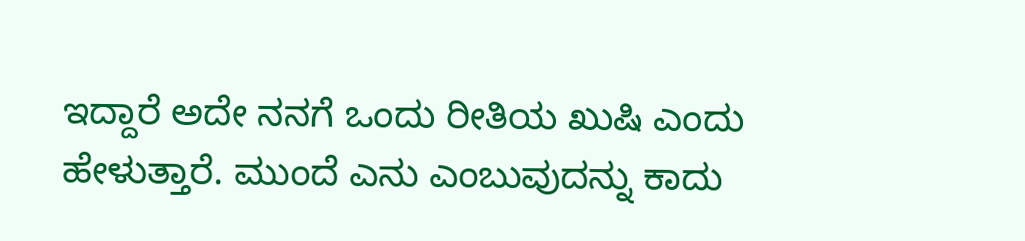ಇದ್ದಾರೆ ಅದೇ ನನಗೆ ಒಂದು ರೀತಿಯ ಖುಷಿ ಎಂದು ಹೇಳುತ್ತಾರೆ. ಮುಂದೆ ಎನು ಎಂಬುವುದನ್ನು ಕಾದು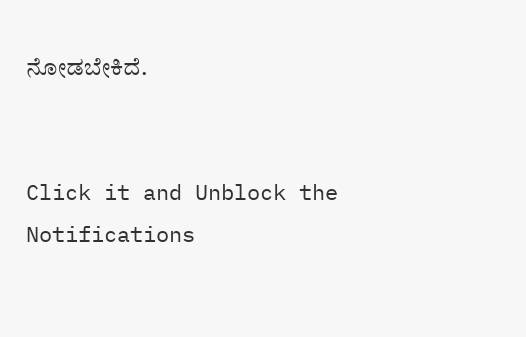ನೋಡಬೇಕಿದೆ.


Click it and Unblock the Notifications